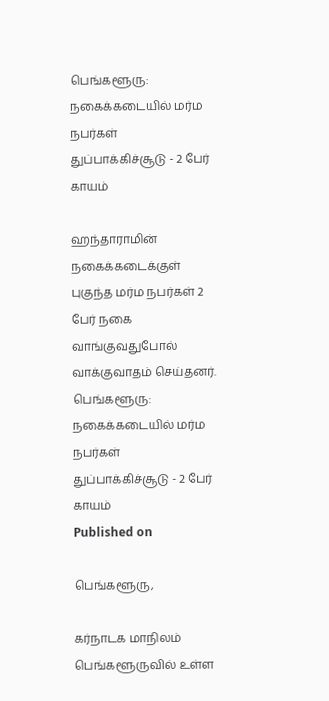பெங்களூரு: நகைக்கடையில் மர்ம நபர்கள் துப்பாக்கிச்சூடு - 2 பேர் காயம்

ஹந்தாராமின் நகைக்கடைக்குள் புகுந்த மர்ம நபர்கள் 2 பேர் நகை வாங்குவதுபோல் வாக்குவாதம் செய்தனர்.
பெங்களூரு: நகைக்கடையில் மர்ம நபர்கள் துப்பாக்கிச்சூடு - 2 பேர் காயம்
Published on

பெங்களூரு,

கர்நாடக மாநிலம் பெங்களூருவில் உள்ள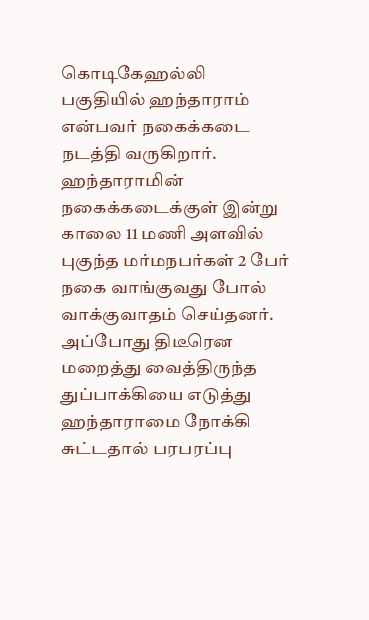கொடிகேஹல்லி பகுதியில் ஹந்தாராம் என்பவர் நகைக்கடை நடத்தி வருகிறார். ஹந்தாராமின் நகைக்கடைக்குள் இன்று காலை 11 மணி அளவில் புகுந்த மர்மநபர்கள் 2 பேர் நகை வாங்குவது போல் வாக்குவாதம் செய்தனர். அப்போது திடீரென மறைத்து வைத்திருந்த துப்பாக்கியை எடுத்து ஹந்தாராமை நோக்கி சுட்டதால் பரபரப்பு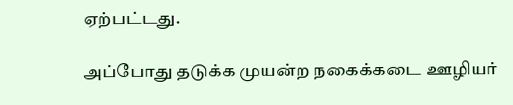ஏற்பட்டது.

அப்போது தடுக்க முயன்ற நகைக்கடை ஊழியர்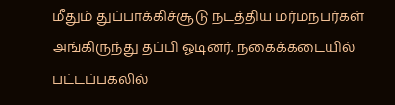மீதும் துப்பாக்கிச்சூடு நடத்திய மர்மநபர்கள் அங்கிருந்து தப்பி ஓடினர். நகைக்கடையில் பட்டப்பகலில்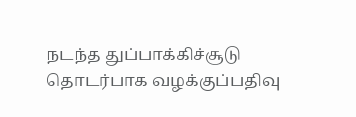நடந்த துப்பாக்கிச்சூடு தொடர்பாக வழக்குப்பதிவு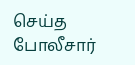செய்த போலீசார்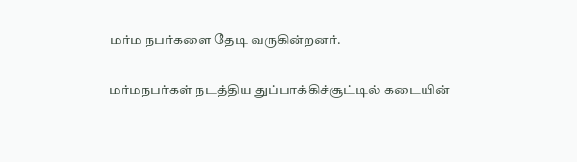மர்ம நபர்களை தேடி வருகின்றனர்.

மர்மநபர்கள் நடத்திய துப்பாக்கிச்சூட்டில் கடையின்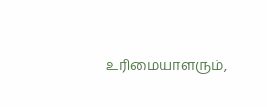உரிமையாளரும்,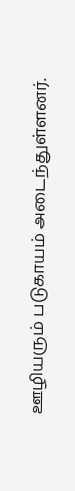ஊழியரும் படுகாயம் அடைந்துள்ளனர்.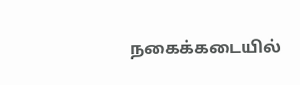நகைக்கடையில்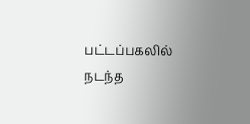பட்டப்பகலில் நடந்த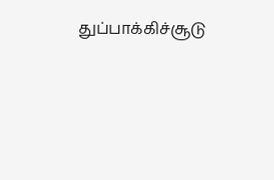துப்பாக்கிச்சூடு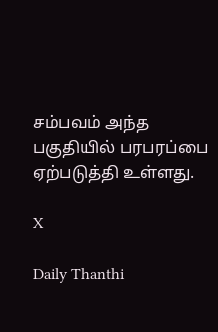சம்பவம் அந்த பகுதியில் பரபரப்பை ஏற்படுத்தி உள்ளது.

X

Daily Thanthi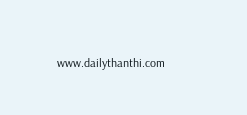www.dailythanthi.com